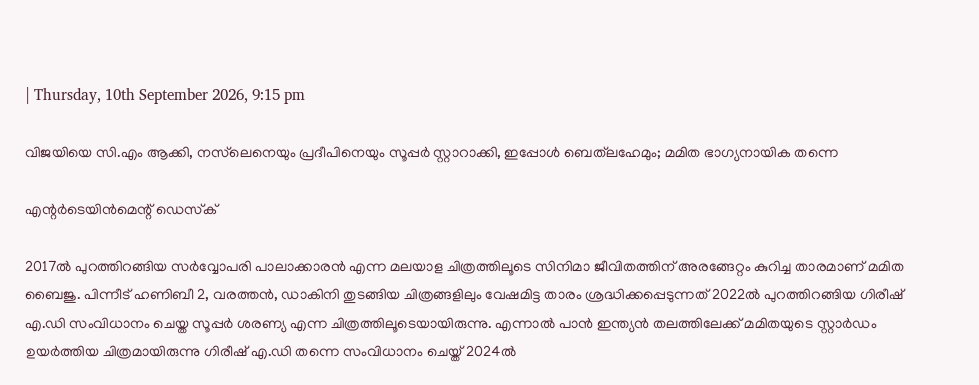| Thursday, 10th September 2026, 9:15 pm

വിജയിയെ സി.എം ആക്കി, നസ്‌ലെനെയും പ്രദീപിനെയും സൂപ്പര്‍ സ്റ്റാറാക്കി, ഇപ്പോള്‍ ബെത്‌ലഹേമും; മമിത ഭാഗ്യനായിക തന്നെ

എന്റര്‍ടെയിന്‍മെന്റ് ഡെസ്‌ക്

2017ല്‍ പുറത്തിറങ്ങിയ സര്‍വ്വോപരി പാലാക്കാരന്‍ എന്ന മലയാള ചിത്രത്തിലൂടെ സിനിമാ ജീവിതത്തിന് അരങ്ങേറ്റം കുറിച്ച താരമാണ് മമിത ബൈജു. പിന്നീട് ഹണിബീ 2, വരത്തന്‍, ഡാകിനി തുടങ്ങിയ ചിത്രങ്ങളിലും വേഷമിട്ട താരം ശ്രദ്ധിക്കപ്പെടുന്നത് 2022ല്‍ പുറത്തിറങ്ങിയ ഗിരീഷ് എ.ഡി സംവിധാനം ചെയ്ത സൂപ്പര്‍ ശരണ്യ എന്ന ചിത്രത്തിലൂടെയായിരുന്നു. എന്നാല്‍ പാന്‍ ഇന്ത്യന്‍ തലത്തിലേക്ക് മമിതയുടെ സ്റ്റാര്‍ഡം ഉയര്‍ത്തിയ ചിത്രമായിരുന്നു ഗിരീഷ് എ.ഡി തന്നെ സംവിധാനം ചെയ്ത് 2024ല്‍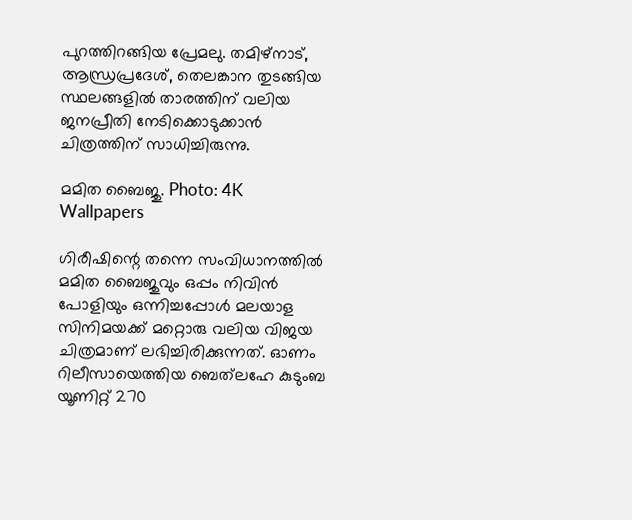പുറത്തിറങ്ങിയ പ്രേമലു. തമിഴ്നാട്, ആന്ധ്രപ്രദേശ്, തെലങ്കാന തുടങ്ങിയ സ്ഥലങ്ങളില്‍ താരത്തിന് വലിയ ജനപ്രീതി നേടിക്കൊടുക്കാന്‍ ചിത്രത്തിന് സാധിച്ചിരുന്നു.

മമിത ബൈജു. Photo: 4K Wallpapers

ഗിരീഷിന്റെ തന്നെ സംവിധാനത്തില്‍ മമിത ബൈജുവും ഒപ്പം നിവിന്‍ പോളിയും ഒന്നിച്ചപ്പോള്‍ മലയാള സിനിമയക്ക് മറ്റൊരു വലിയ വിജയ ചിത്രമാണ് ലഭിച്ചിരിക്കുന്നത്. ഓണം റിലീസായെത്തിയ ബെത്‌ലഹേ കുടുംബ യൂണിറ്റ് 270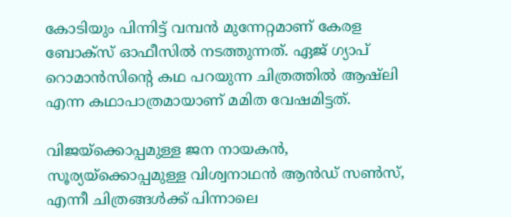കോടിയും പിന്നിട്ട് വമ്പന്‍ മുന്നേറ്റമാണ് കേരള ബോക്സ് ഓഫീസില്‍ നടത്തുന്നത്. ഏജ് ഗ്യാപ് റൊമാന്‍സിന്റെ കഥ പറയുന്ന ചിത്രത്തില്‍ ആഷ്‌ലി എന്ന കഥാപാത്രമായാണ് മമിത വേഷമിട്ടത്.

വിജയ്‌ക്കൊപ്പമുള്ള ജന നായകന്‍, സൂര്യയ്‌ക്കൊപ്പമുള്ള വിശ്വനാഥന്‍ ആന്‍ഡ് സണ്‍സ്, എന്നീ ചിത്രങ്ങള്‍ക്ക് പിന്നാലെ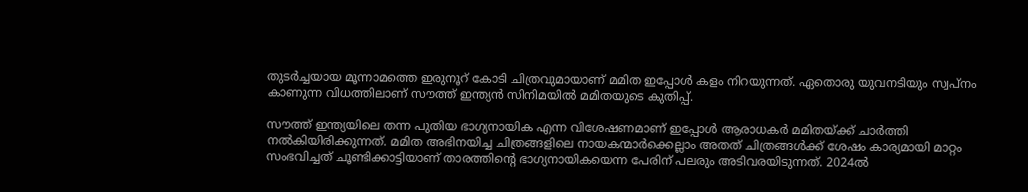തുടര്‍ച്ചയായ മൂന്നാമത്തെ ഇരുനൂറ് കോടി ചിത്രവുമായാണ് മമിത ഇപ്പോള്‍ കളം നിറയുന്നത്. ഏതൊരു യുവനടിയും സ്വപ്നം കാണുന്ന വിധത്തിലാണ് സൗത്ത് ഇന്ത്യന്‍ സിനിമയില്‍ മമിതയുടെ കുതിപ്പ്.

സൗത്ത് ഇന്ത്യയിലെ തന്ന പുതിയ ഭാഗ്യനായിക എന്ന വിശേഷണമാണ് ഇപ്പോള്‍ ആരാധകര്‍ മമിതയ്ക്ക് ചാര്‍ത്തി നല്‍കിയിരിക്കുന്നത്. മമിത അഭിനയിച്ച ചിത്രങ്ങളിലെ നായകന്മാര്‍ക്കെല്ലാം അതത് ചിത്രങ്ങള്‍ക്ക് ശേഷം കാര്യമായി മാറ്റം സംഭവിച്ചത് ചൂണ്ടിക്കാട്ടിയാണ് താരത്തിന്റെ ഭാഗ്യനായികയെന്ന പേരിന് പലരും അടിവരയിടുന്നത്. 2024ല്‍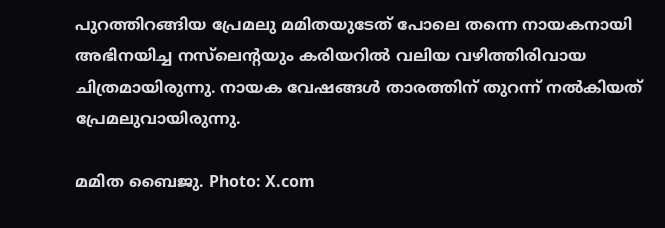പുറത്തിറങ്ങിയ പ്രേമലു മമിതയുടേത് പോലെ തന്നെ നായകനായി അഭിനയിച്ച നസ്‌ലെന്റയും കരിയറില്‍ വലിയ വഴിത്തിരിവായ ചിത്രമായിരുന്നു. നായക വേഷങ്ങള്‍ താരത്തിന് തുറന്ന് നല്‍കിയത് പ്രേമലുവായിരുന്നു.

മമിത ബൈജു. Photo: X.com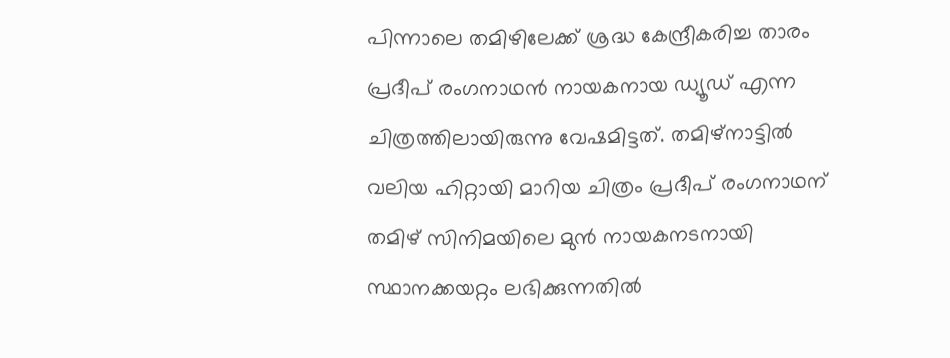പിന്നാലെ തമിഴിലേക്ക് ശ്രദ്ധ കേന്ദ്രീകരിച്ച താരം പ്രദീപ് രംഗനാഥന്‍ നായകനായ ഡ്യൂഡ് എന്ന ചിത്രത്തിലായിരുന്നു വേഷമിട്ടത്. തമിഴ്‌നാട്ടില്‍ വലിയ ഹിറ്റായി മാറിയ ചിത്രം പ്രദീപ് രംഗനാഥന് തമിഴ് സിനിമയിലെ മുന്‍ നായകനടനായി സ്ഥാനക്കയറ്റം ലഭിക്കുന്നതില്‍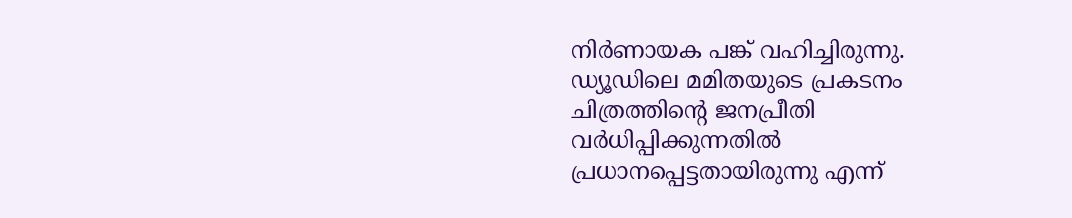നിര്‍ണായക പങ്ക് വഹിച്ചിരുന്നു. ഡ്യൂഡിലെ മമിതയുടെ പ്രകടനം ചിത്രത്തിന്റെ ജനപ്രീതി വര്‍ധിപ്പിക്കുന്നതില്‍ പ്രധാനപ്പെട്ടതായിരുന്നു എന്ന്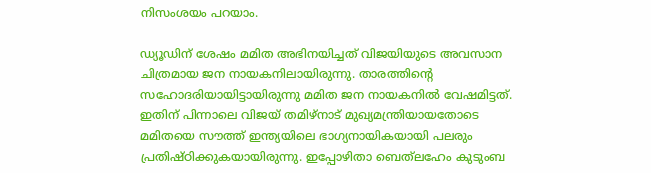നിസംശയം പറയാം.

ഡ്യൂഡിന് ശേഷം മമിത അഭിനയിച്ചത് വിജയിയുടെ അവസാന ചിത്രമായ ജന നായകനിലായിരുന്നു. താരത്തിന്റെ സഹോദരിയായിട്ടായിരുന്നു മമിത ജന നായകനില്‍ വേഷമിട്ടത്. ഇതിന് പിന്നാലെ വിജയ് തമിഴ്‌നാട് മുഖ്യമന്ത്രിയായതോടെ മമിതയെ സൗത്ത് ഇന്ത്യയിലെ ഭാഗ്യനായികയായി പലരും പ്രതിഷ്ഠിക്കുകയായിരുന്നു. ഇപ്പോഴിതാ ബെത്‌ലഹേം കുടുംബ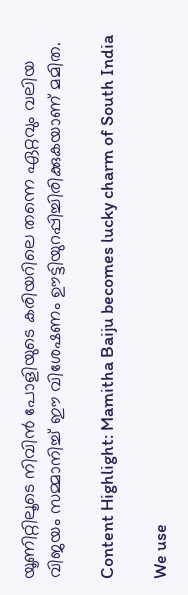യൂണിറ്റിലൂടെ നിവിന്‍ പോളിയുടെ കരിയറിലെ തന്നെ ഏറ്റവും വലിയ വിജയം സമ്മാനിച്ച് ഈ വിശേഷണം ഊട്ടിയുറപ്പിച്ചിരിക്കുകയാണ് മമിത.

Content Highlight: Mamitha Baiju becomes lucky charm of South India

We use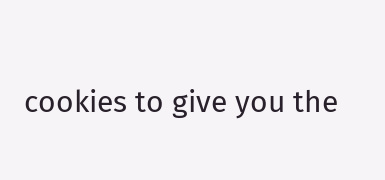cookies to give you the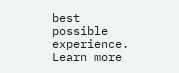best possible experience. Learn more